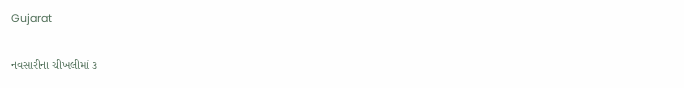Gujarat

નવસારીના ચીખલીમાં ૩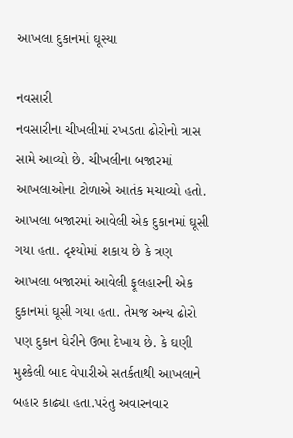આખલા દુકાનમાં ઘૂસ્યા

નવસારી
નવસારીના ચીખલીમાં રખડતા ઢોરોનો ત્રાસ સામે આવ્યો છે. ચીખલીના બજારમાં આખલાઓના ટોળાએ આતંક મચાવ્યો હતો. આખલા બજારમાં આવેલી એક દુકાનમાં ઘૂસી ગયા હતા. દૃશ્યોમાં શકાય છે કે ત્રણ આખલા બજારમાં આવેલી ફૂલહારની એક દુકાનમાં ઘૂસી ગયા હતા. તેમજ અન્ય ઢોરો પણ દુકાન ઘેરીને ઉભા દેખાય છે. કે ઘણી મુશ્કેલી બાદ વેપારીએ સતર્કતાથી આખલાને બહાર કાઢ્યા હતા.પરંતુ અવારનવાર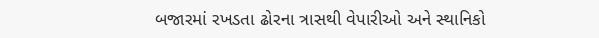બજારમાં રખડતા ઢોરના ત્રાસથી વેપારીઓ અને સ્થાનિકો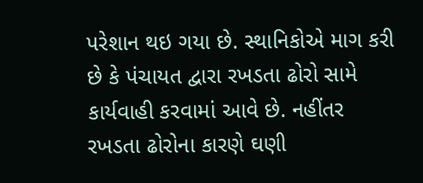પરેશાન થઇ ગયા છે. સ્થાનિકોએ માગ કરી છે કે પંચાયત દ્વારા રખડતા ઢોરો સામે કાર્યવાહી કરવામાં આવે છે. નહીંતર રખડતા ઢોરોના કારણે ઘણી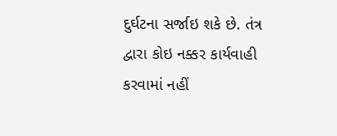દુર્ઘટના સર્જાઇ શકે છે. તંત્ર દ્વારા કોઇ નક્કર કાર્યવાહી કરવામાં નહીં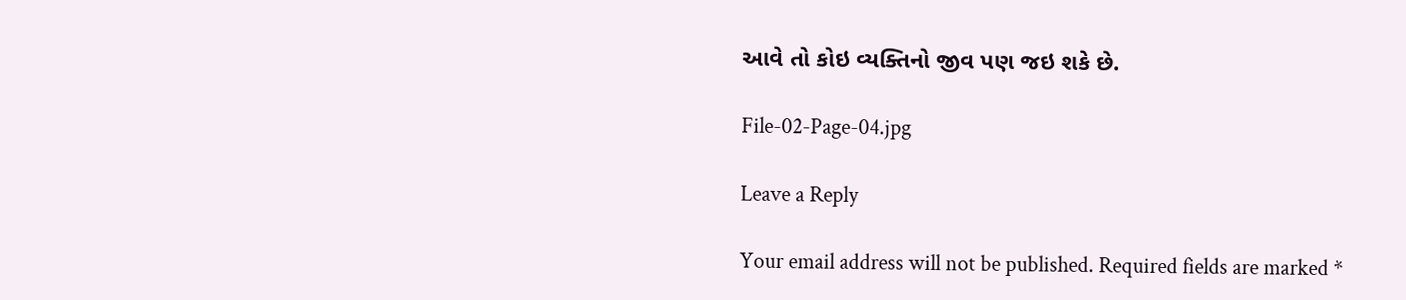આવે તો કોઇ વ્યક્તિનો જીવ પણ જઇ શકે છે.

File-02-Page-04.jpg

Leave a Reply

Your email address will not be published. Required fields are marked *